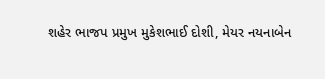શહેર ભાજપ પ્રમુખ મુકેશભાઈ દોશી, મેયર નયનાબેન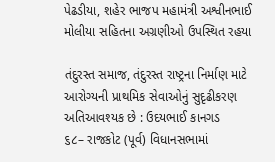પેઢડીયા, શહેર ભાજપ મહામંત્રી અશ્વીનભાઈ મોલીયા સહિતના અગ્રણીઓ ઉપસ્થિત રહયા

તંદુરસ્ત સમાજ, તંદુરસ્ત રાષ્ટ્રના નિર્માણ માટે આરોગ્યની પ્રાથમિક સેવાઓનું સુદૃઢીકરણ અતિઆવશ્યક છે : ઉદયભાઈ કાનગડ
૬૮– રાજકોટ (પૂર્વ) વિધાનસભામાં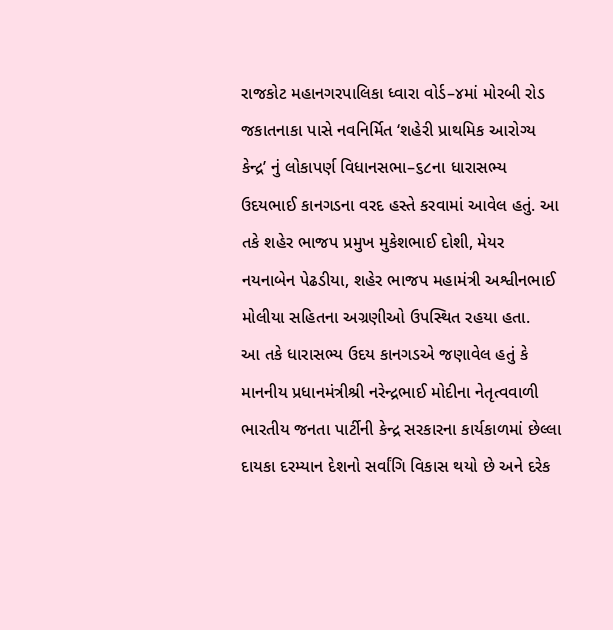રાજકોટ મહાનગરપાલિકા ધ્વારા વોર્ડ–૪માં મોરબી રોડ જકાતનાકા પાસે નવનિર્મિત ‘શહેરી પ્રાથમિક આરોગ્ય કેન્દ્ર’ નું લોકાપર્ણ વિધાનસભા–૬૮ના ધારાસભ્ય ઉદયભાઈ કાનગડના વરદ હસ્તે કરવામાં આવેલ હતું. આ તકે શહેર ભાજપ પ્રમુખ મુકેશભાઈ દોશી, મેયર નયનાબેન પેઢડીયા, શહેર ભાજપ મહામંત્રી અશ્વીનભાઈ મોલીયા સહિતના અગ્રણીઓ ઉપસ્થિત રહયા હતા.
આ તકે ધારાસભ્ય ઉદય કાનગડએ જણાવેલ હતું કે માનનીય પ્રધાનમંત્રીશ્રી નરેન્દ્રભાઈ મોદીના નેતૃત્વવાળી ભારતીય જનતા પાર્ટીની કેન્દ્ર સરકારના કાર્યકાળમાં છેલ્લા દાયકા દરમ્યાન દેશનો સર્વાંગિ વિકાસ થયો છે અને દરેક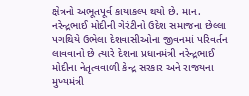ક્ષેત્રનો અભૂતપૂર્વ કાયાકલ્પ થયો છે. માન. નરેન્દ્રભાઈ મોદીની ગેરંટીનો ઉદેશ સમાજના છેલ્લા
પગથિયે ઉભેલા દેશવાસીઓના જીવનમાં પરિવર્તન લાવવાનો છે ત્યારે દેશના પ્રધાનમંત્રી નરેન્દ્રભાઈ મોદીના નેતૃત્વવાળી કેન્દ્ર સરકાર અને રાજયના મુખ્યમંત્રી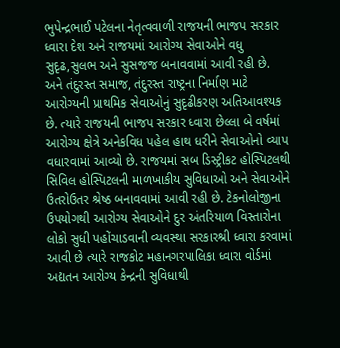ભુપેન્દ્રભાઈ પટેલના નેતૃત્વવાળી રાજયની ભાજપ સરકાર ધ્વારા દેશ અને રાજયમાં આરોગ્ય સેવાઓને વધુ સુદૃઢ,સુલભ અને સુસજજ બનાવવામાં આવી રહી છે. અને તંદુરસ્ત સમાજ, તંદુરસ્ત રાષ્ટ્રના નિર્માણ માટે આરોગ્યની પ્રાથમિક સેવાઓનું સુદૃઢીકરણ અતિઆવશ્યક છે. ત્યારે રાજયની ભાજપ સરકાર ધ્વારા છેલ્લા બે વર્ષમાં આરોગ્ય ક્ષેત્રે અનેકવિધ પહેલ હાથ ધરીને સેવાઓનો વ્યાપ વધારવામાં આવ્યો છે. રાજયમાં સબ ડિસ્ટ્રીકટ હોસ્પિટલથી સિવિલ હોસ્પિટલની માળખાકીય સુવિધાઓ અને સેવાઓને ઉતરોઉતર શ્રેષ્ઠ બનાવવામાં આવી રહી છે. ટેકનોલોજીના ઉપયોગથી આરોગ્ય સેવાઓને દુર અંતરિયાળ વિસ્તારોના લોકો સુધી પહોંચાડવાની વ્યવસ્થા સરકારશ્રી ધ્વારા કરવામાં આવી છે ત્યારે રાજકોટ મહાનગરપાલિકા ધ્વારા વોર્ડમાં અદ્યતન આરોગ્ય કેન્દ્રની સુવિધાથી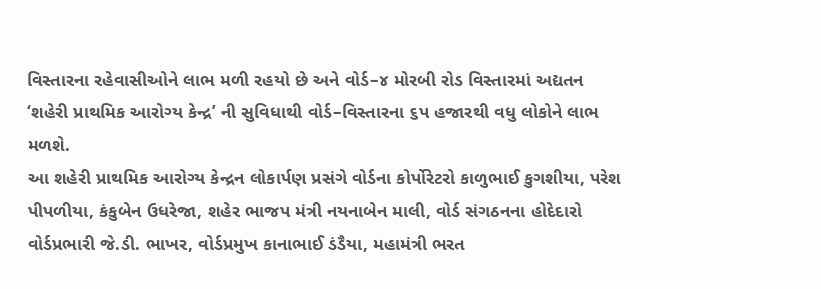વિસ્તારના રહેવાસીઓને લાભ મળી રહયો છે અને વોર્ડ–૪ મોરબી રોડ વિસ્તારમાં અદ્યતન ‘શહેરી પ્રાથમિક આરોગ્ય કેન્દ્ર’ ની સુવિધાથી વોર્ડ–વિસ્તારના ૬પ હજારથી વધુ લોકોને લાભ મળશે.
આ શહેરી પ્રાથમિક આરોગ્ય કેન્દ્રન લોકાર્પણ પ્રસંગે વોર્ડના કોર્પોરેટરો કાળુભાઈ કુગશીયા, પરેશ પીપળીયા, કંકુબેન ઉધરેજા, શહેર ભાજપ મંત્રી નયનાબેન માલી, વોર્ડ સંગઠનના હોદેદારો વોર્ડપ્રભારી જે.ડી. ભાખર, વોર્ડપ્રમુખ કાનાભાઈ ડંડૈયા, મહામંત્રી ભરત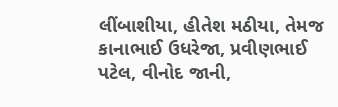લીંબાશીયા, હીતેશ મઠીયા, તેમજ કાનાભાઈ ઉધરેજા, પ્રવીણભાઈ પટેલ, વીનોદ જાની,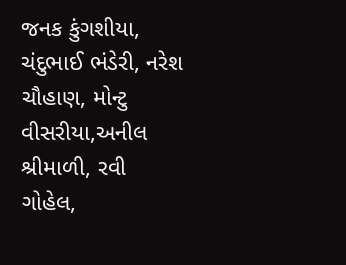જનક કુંગશીયા, ચંદુભાઈ ભંડેરી, નરેશ ચૌહાણ, મોન્ટુ વીસરીયા,અનીલ શ્રીમાળી, રવી ગોહેલ,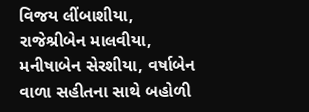વિજય લીંબાશીયા, રાજેશ્રીબેન માલવીયા, મનીષાબેન સેરશીયા, વર્ષાબેન વાળા સહીતના સાથે બહોળી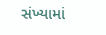સંખ્યામાં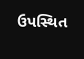ઉપસ્થિત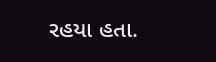રહયા હતા.